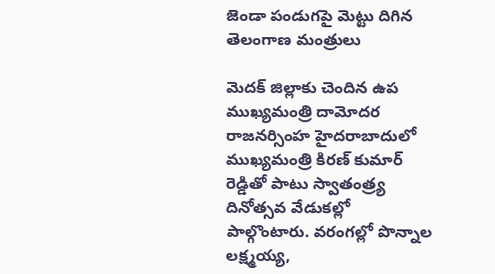జెండా పండుగపై మెట్టు దిగిన తెలంగాణ మంత్రులు

మెదక్ జిల్లాకు చెందిన ఉప ముఖ్యమంత్రి దామోదర రాజనర్సింహ హైదరాబాదులో ముఖ్యమంత్రి కిరణ్ కుమార్ రెడ్డితో పాటు స్వాతంత్ర్య దినోత్సవ వేడుకల్లో పాల్గొంటారు. వరంగల్లో పొన్నాల లక్ష్మయ్య,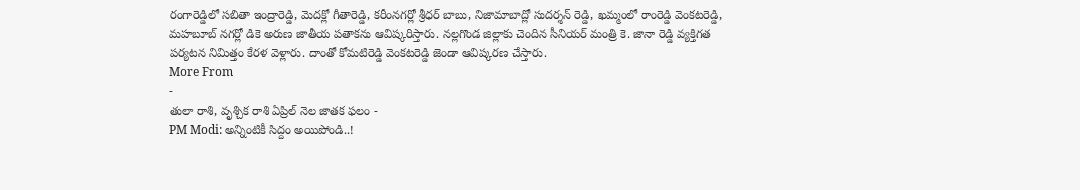రంగారెడ్డిలో సబితా ఇంద్రారెడ్డి, మెదక్లో గీతారెడ్డి, కరీంనగర్లో శ్రీధర్ బాబు, నిజామాబాద్లో సుదర్శన్ రెడ్డి, ఖమ్మంలో రాంరెడ్డి వెంకటరెడ్డి, మహబూబ్ నగర్లో డికె అరుణ జాతీయ పతాకను ఆవిష్కరిస్తారు. నల్లగొండ జిల్లాకు చెందిన సీనియర్ మంత్రి కె. జానా రెడ్డి వ్యక్తిగత పర్యటన నిమిత్తం కేరళ వెళ్లారు. దాంతో కోమటిరెడ్డి వెంకటరెడ్డి జెండా ఆవిష్కరణ చేస్తారు.
More From
-
తులా రాశి, వృశ్చిక రాశి ఏప్రిల్ నెల జాతక ఫలం -
PM Modi: అన్నింటికీ సిద్దం అయిపోండి..!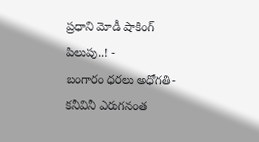ప్రధాని మోడీ షాకింగ్ పిలుపు..! -
బంగారం ధరలు అధోగతి- కనీవినీ ఎరుగనంత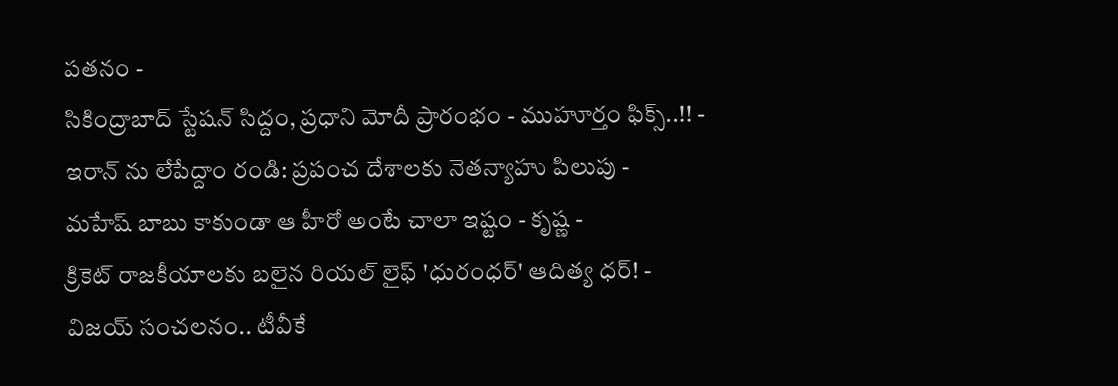పతనం -
సికింద్రాబాద్ స్టేషన్ సిద్దం, ప్రధాని మోదీ ప్రారంభం - ముహూర్తం ఫిక్స్..!! -
ఇరాన్ ను లేపేద్దాం రండి: ప్రపంచ దేశాలకు నెతన్యాహు పిలుపు -
మహేష్ బాబు కాకుండా ఆ హీరో అంటే చాలా ఇష్టం - కృష్ణ -
క్రికెట్ రాజకీయాలకు బలైన రియల్ లైఫ్ 'ధురంధర్' ఆదిత్య ధర్! -
విజయ్ సంచలనం.. టీవీకే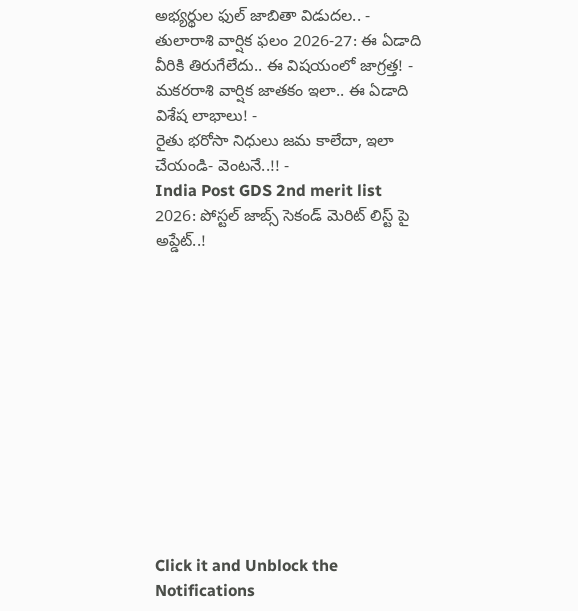అభ్యర్థుల ఫుల్ జాబితా విడుదల.. -
తులారాశి వార్షిక ఫలం 2026-27: ఈ ఏడాది వీరికి తిరుగేలేదు.. ఈ విషయంలో జాగ్రత్త! -
మకరరాశి వార్షిక జాతకం ఇలా.. ఈ ఏడాది విశేష లాభాలు! -
రైతు భరోసా నిధులు జమ కాలేదా, ఇలా చేయండి- వెంటనే..!! -
India Post GDS 2nd merit list 2026: పోస్టల్ జాబ్స్ సెకండ్ మెరిట్ లిస్ట్ పై అప్డేట్..!












Click it and Unblock the Notifications